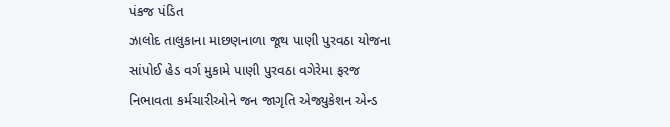પંકજ પંડિત
ઝાલોદ તાલુકાના માછણનાળા જૂથ પાણી પુરવઠા યોજના સાંપોઈ હેડ વર્ગ મુકામે પાણી પુરવઠા વગેરેમા ફરજ નિભાવતા કર્મચારીઓને જન જાગૃતિ એજ્યુકેશન એન્ડ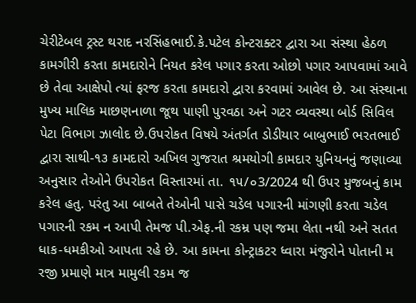ચેરીટેબલ ટ્રસ્ટ થરાદ નરસિંહભાઈ.કે.પટેલ કોન્ટરાક્ટર દ્વારા આ સંસ્થા હેઠળ કામગીરી કરતા કામદારોને નિયત કરેલ પગાર કરતા ઓછો પગાર આપવામાં આવે છે તેવા આક્ષેપો ત્યાં ફરજ કરતા કામદારો દ્વારા કરવામાં આવેલ છે. આ સંસ્થાના મુખ્ય માલિક માછણનાળા જૂથ પાણી પુરવઠા અને ગટર વ્યવસ્થા બોર્ડ સિવિલ પેટા વિભાગ ઝાલોદ છે.ઉપરોકત વિષયે અંતર્ગત ડોડીયાર બાબુભાઈ ભરતભાઈ દ્વારા સાથી-૧૩ કામદારો અખિલ ગુજરાત શ્રમયોગી કામદાર યુનિયનનું જણાવ્યા અનુસાર તેઓને ઉપરોકત વિસ્તારમાં તા. ૧૫/૦3/2024 થી ઉપર મુજબનું કામ કરેલ હતુ. પરંતુ આ બાબતે તેઓની પાસે ચડેલ પગારની માંગણી કરતા ચડેલ પગારની રકમ ન આપી તેમજ પી.એફ.ની રકમ્ર પણ જમા લેતા નથી અને સતત ધાક-ધમકીઓ આપતા રહે છે. આ કામના કોન્ટ્રાકટર ધ્વારા મંજુરોને પોતાની મ રજી પ્રમાણે માત્ર મામુલી રકમ જ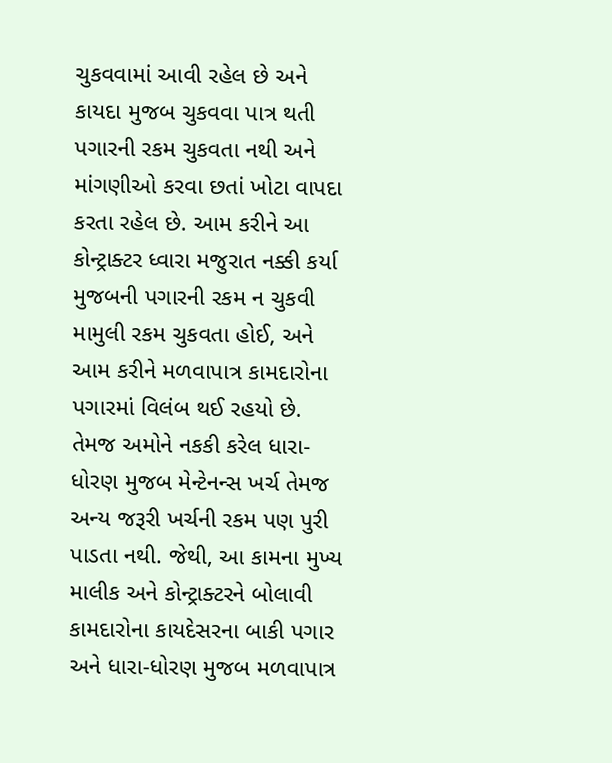ચુકવવામાં આવી રહેલ છે અને કાયદા મુજબ ચુકવવા પાત્ર થતી પગારની રકમ ચુકવતા નથી અને માંગણીઓ કરવા છતાં ખોટા વાપદા કરતા રહેલ છે. આમ કરીને આ કોન્ટ્રાક્ટર ધ્વારા મજુરાત નક્કી કર્યા મુજબની પગારની રકમ ન ચુકવી મામુલી રકમ ચુકવતા હોઈ, અને આમ કરીને મળવાપાત્ર કામદારોના પગારમાં વિલંબ થઈ રહયો છે. તેમજ અમોને નકકી કરેલ ધારા-ધોરણ મુજબ મેન્ટેનન્સ ખર્ચ તેમજ અન્ય જરૂરી ખર્ચની રકમ પણ પુરી પાડતા નથી. જેથી, આ કામના મુખ્ય માલીક અને કોન્ટ્રાક્ટરને બોલાવી કામદારોના કાયદેસરના બાકી પગાર અને ધારા-ધોરણ મુજબ મળવાપાત્ર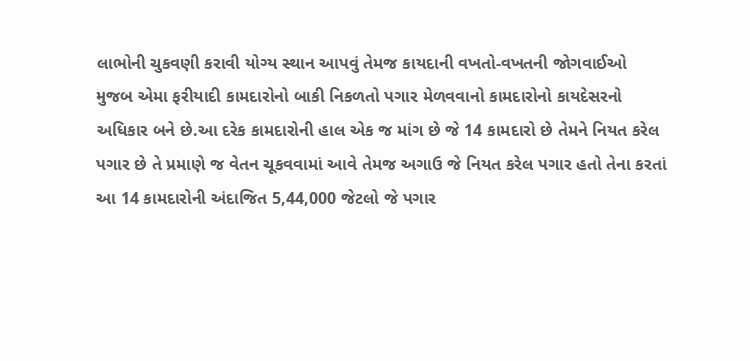લાભોની ચુકવણી કરાવી યોગ્ય સ્થાન આપવું તેમજ કાયદાની વખતો-વખતની જોગવાઈઓ મુજબ એમા ફરીયાદી કામદારોનો બાકી નિકળતો પગાર મેળવવાનો કામદારોનો કાયદેસરનો અધિકાર બને છે.આ દરેક કામદારોની હાલ એક જ માંગ છે જે 14 કામદારો છે તેમને નિયત કરેલ પગાર છે તે પ્રમાણે જ વેતન ચૂકવવામાં આવે તેમજ અગાઉ જે નિયત કરેલ પગાર હતો તેના કરતાં આ 14 કામદારોની અંદાજિત 5,44,000 જેટલો જે પગાર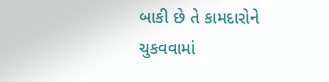બાકી છે તે કામદારોને ચુકવવામાં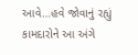આવે…હવે જોવાનું રહ્યું કામદારોને આ અંગે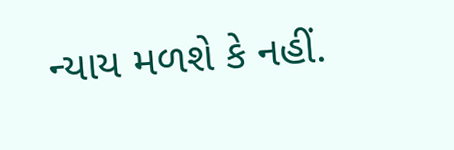ન્યાય મળશે કે નહીં.